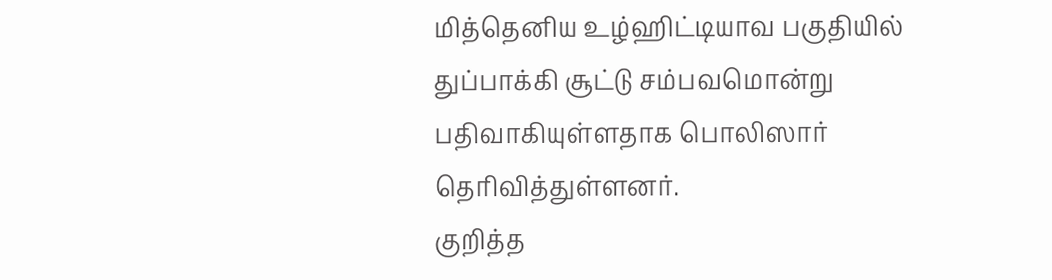மித்தெனிய உழ்ஹிட்டியாவ பகுதியில் துப்பாக்கி சூட்டு சம்பவமொன்று பதிவாகியுள்ளதாக பொலிஸார் தெரிவித்துள்ளனர்.
குறித்த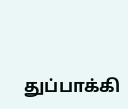துப்பாக்கி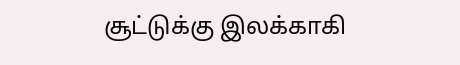சூட்டுக்கு இலக்காகி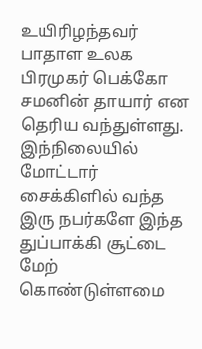உயிரிழந்தவர் பாதாள உலக பிரமுகர் பெக்கோ சமனின் தாயார் என தெரிய வந்துள்ளது.
இந்நிலையில் மோட்டார் சைக்கிளில் வந்த இரு நபர்களே இந்த துப்பாக்கி சூட்டை மேற் கொண்டுள்ளமை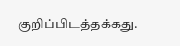குறிப்பிடத்தக்கது.